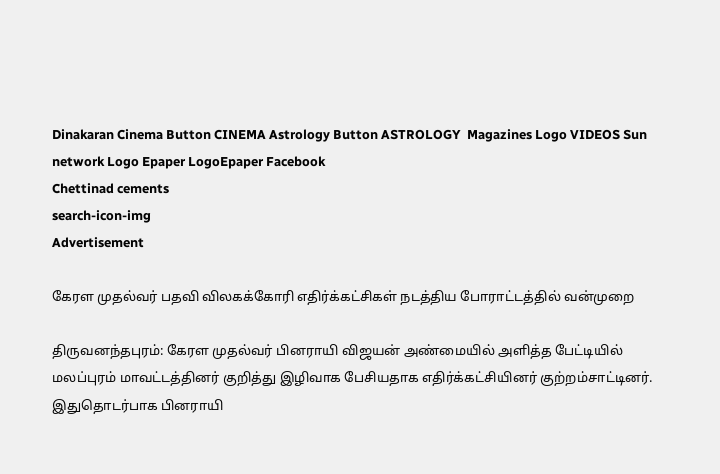Dinakaran Cinema Button CINEMA Astrology Button ASTROLOGY  Magazines Logo VIDEOS Sun network Logo Epaper LogoEpaper Facebook
Chettinad cements
search-icon-img
Advertisement

கேரள முதல்வர் பதவி விலகக்கோரி எதிர்க்கட்சிகள் நடத்திய போராட்டத்தில் வன்முறை

திருவனந்தபுரம்: கேரள முதல்வர் பினராயி விஜயன் அண்மையில் அளித்த பேட்டியில் மலப்புரம் மாவட்டத்தினர் குறித்து இழிவாக பேசியதாக எதிர்க்கட்சியினர் குற்றம்சாட்டினர். இதுதொடர்பாக பினராயி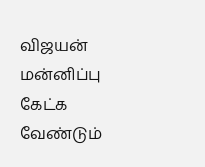விஜயன் மன்னிப்பு கேட்க வேண்டும்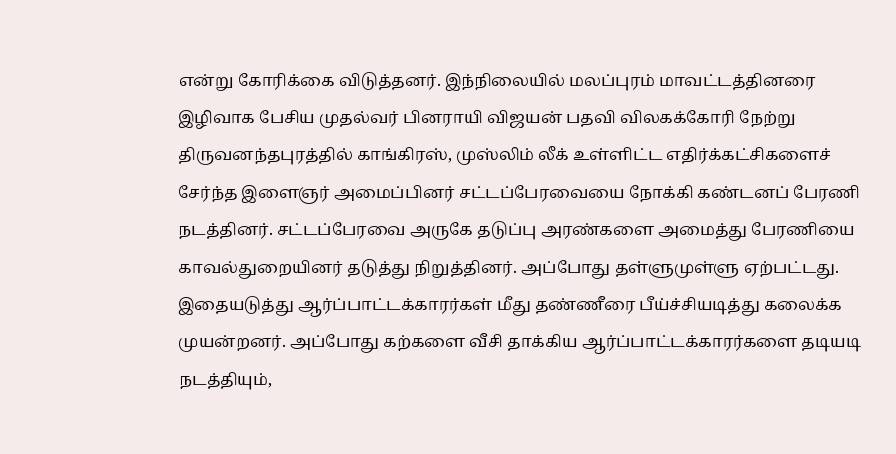என்று கோரிக்கை விடுத்தனர். இந்நிலையில் மலப்புரம் மாவட்டத்தினரை இழிவாக பேசிய முதல்வர் பினராயி விஜயன் பதவி விலகக்கோரி நேற்று திருவனந்தபுரத்தில் காங்கிரஸ், முஸ்லிம் லீக் உள்ளிட்ட எதிர்க்கட்சிகளைச் சேர்ந்த இளைஞர் அமைப்பினர் சட்டப்பேரவையை நோக்கி கண்டனப் பேரணி நடத்தினர். சட்டப்பேரவை அருகே தடுப்பு அரண்களை அமைத்து பேரணியை காவல்துறையினர் தடுத்து நிறுத்தினர். அப்போது தள்ளுமுள்ளு ஏற்பட்டது. இதையடுத்து ஆர்ப்பாட்டக்காரர்கள் மீது தண்ணீரை பீய்ச்சியடித்து கலைக்க முயன்றனர். அப்போது கற்களை வீசி தாக்கிய ஆர்ப்பாட்டக்காரர்களை தடியடி நடத்தியும்,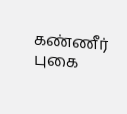கண்ணீர் புகை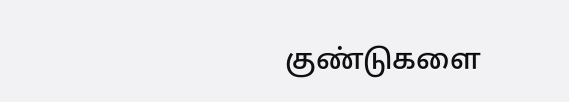குண்டுகளை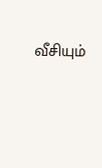வீசியும்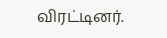விரட்டினர்.